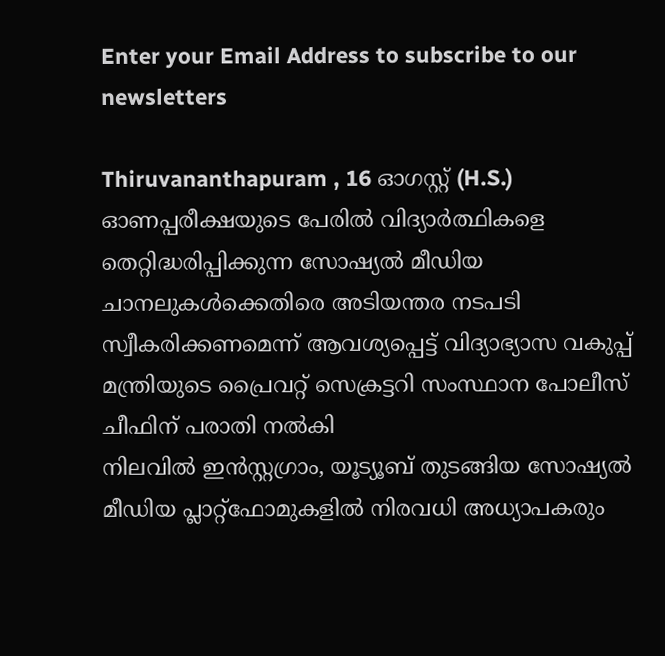Enter your Email Address to subscribe to our newsletters

Thiruvananthapuram , 16 ഓഗസ്റ്റ് (H.S.)
ഓണപ്പരീക്ഷയുടെ പേരിൽ വിദ്യാർത്ഥികളെ തെറ്റിദ്ധരിപ്പിക്കുന്ന സോഷ്യൽ മീഡിയ ചാനലുകൾക്കെതിരെ അടിയന്തര നടപടി സ്വീകരിക്കണമെന്ന് ആവശ്യപ്പെട്ട് വിദ്യാഭ്യാസ വകുപ്പ് മന്ത്രിയുടെ പ്രൈവറ്റ് സെക്രട്ടറി സംസ്ഥാന പോലീസ് ചീഫിന് പരാതി നൽകി
നിലവിൽ ഇൻസ്റ്റഗ്രാം, യൂട്യൂബ് തുടങ്ങിയ സോഷ്യൽ മീഡിയ പ്ലാറ്റ്ഫോമുകളിൽ നിരവധി അധ്യാപകരും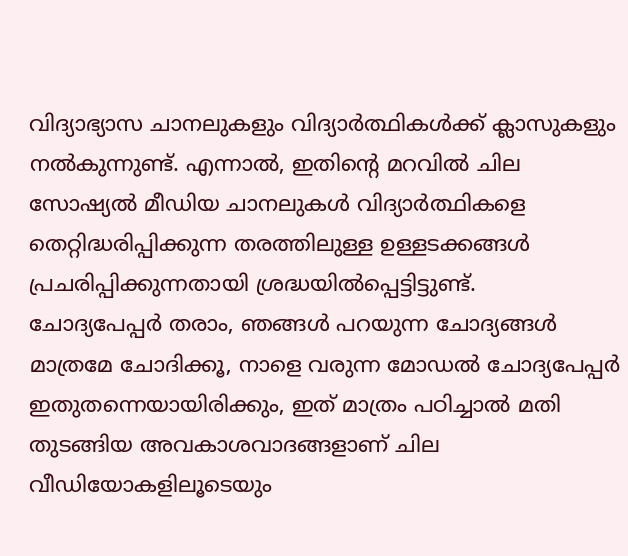വിദ്യാഭ്യാസ ചാനലുകളും വിദ്യാർത്ഥികൾക്ക് ക്ലാസുകളും നൽകുന്നുണ്ട്. എന്നാൽ, ഇതിന്റെ മറവിൽ ചില സോഷ്യൽ മീഡിയ ചാനലുകൾ വിദ്യാർത്ഥികളെ തെറ്റിദ്ധരിപ്പിക്കുന്ന തരത്തിലുള്ള ഉള്ളടക്കങ്ങൾ പ്രചരിപ്പിക്കുന്നതായി ശ്രദ്ധയിൽപ്പെട്ടിട്ടുണ്ട്.
ചോദ്യപേപ്പർ തരാം, ഞങ്ങൾ പറയുന്ന ചോദ്യങ്ങൾ മാത്രമേ ചോദിക്കൂ, നാളെ വരുന്ന മോഡൽ ചോദ്യപേപ്പർ ഇതുതന്നെയായിരിക്കും, ഇത് മാത്രം പഠിച്ചാൽ മതി തുടങ്ങിയ അവകാശവാദങ്ങളാണ് ചില വീഡിയോകളിലൂടെയും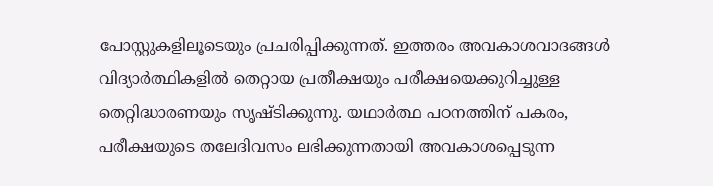പോസ്റ്റുകളിലൂടെയും പ്രചരിപ്പിക്കുന്നത്. ഇത്തരം അവകാശവാദങ്ങൾ വിദ്യാർത്ഥികളിൽ തെറ്റായ പ്രതീക്ഷയും പരീക്ഷയെക്കുറിച്ചുള്ള തെറ്റിദ്ധാരണയും സൃഷ്ടിക്കുന്നു. യഥാർത്ഥ പഠനത്തിന് പകരം, പരീക്ഷയുടെ തലേദിവസം ലഭിക്കുന്നതായി അവകാശപ്പെടുന്ന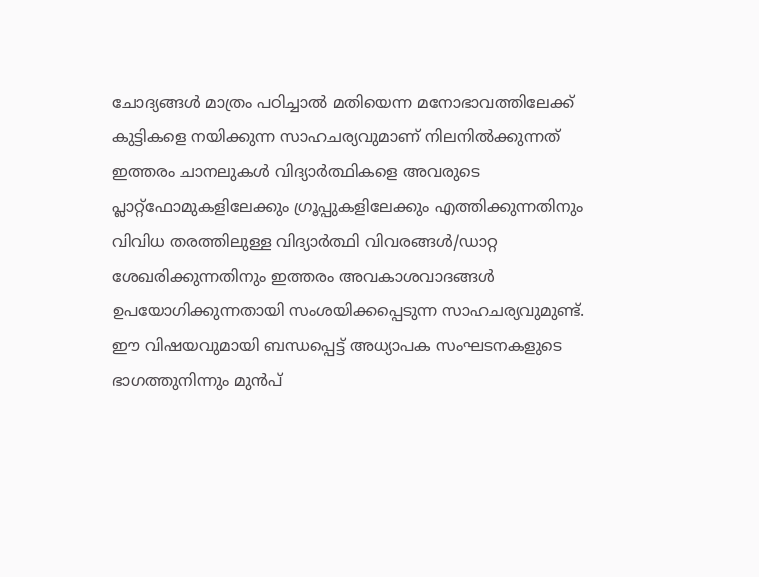ചോദ്യങ്ങൾ മാത്രം പഠിച്ചാൽ മതിയെന്ന മനോഭാവത്തിലേക്ക് കുട്ടികളെ നയിക്കുന്ന സാഹചര്യവുമാണ് നിലനിൽക്കുന്നത്
ഇത്തരം ചാനലുകൾ വിദ്യാർത്ഥികളെ അവരുടെ പ്ലാറ്റ്ഫോമുകളിലേക്കും ഗ്രൂപ്പുകളിലേക്കും എത്തിക്കുന്നതിനും വിവിധ തരത്തിലുള്ള വിദ്യാർത്ഥി വിവരങ്ങൾ/ഡാറ്റ ശേഖരിക്കുന്നതിനും ഇത്തരം അവകാശവാദങ്ങൾ ഉപയോഗിക്കുന്നതായി സംശയിക്കപ്പെടുന്ന സാഹചര്യവുമുണ്ട്. ഈ വിഷയവുമായി ബന്ധപ്പെട്ട് അധ്യാപക സംഘടനകളുടെ ഭാഗത്തുനിന്നും മുൻപ്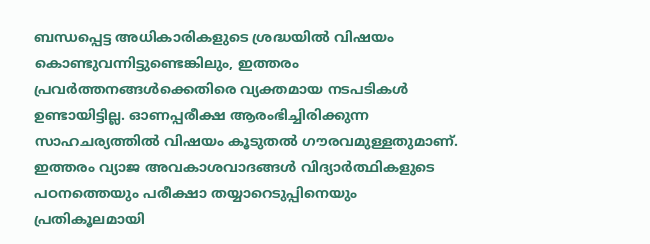ബന്ധപ്പെട്ട അധികാരികളുടെ ശ്രദ്ധയിൽ വിഷയം കൊണ്ടുവന്നിട്ടുണ്ടെങ്കിലും, ഇത്തരം പ്രവർത്തനങ്ങൾക്കെതിരെ വ്യക്തമായ നടപടികൾ ഉണ്ടായിട്ടില്ല. ഓണപ്പരീക്ഷ ആരംഭിച്ചിരിക്കുന്ന സാഹചര്യത്തിൽ വിഷയം കൂടുതൽ ഗൗരവമുള്ളതുമാണ്. ഇത്തരം വ്യാജ അവകാശവാദങ്ങൾ വിദ്യാർത്ഥികളുടെ പഠനത്തെയും പരീക്ഷാ തയ്യാറെടുപ്പിനെയും പ്രതികൂലമായി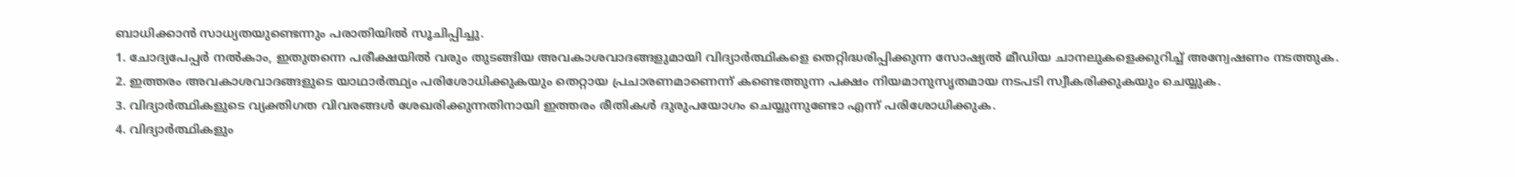ബാധിക്കാൻ സാധ്യതയുണ്ടെന്നും പരാതിയിൽ സൂചിപ്പിച്ചു.
1. ചോദ്യപേപ്പർ നൽകാം, ഇതുതന്നെ പരീക്ഷയിൽ വരും തുടങ്ങിയ അവകാശവാദങ്ങളുമായി വിദ്യാർത്ഥികളെ തെറ്റിദ്ധരിപ്പിക്കുന്ന സോഷ്യൽ മീഡിയ ചാനലുകളെക്കുറിച്ച് അന്വേഷണം നടത്തുക.
2. ഇത്തരം അവകാശവാദങ്ങളുടെ യാഥാർത്ഥ്യം പരിശോധിക്കുകയും തെറ്റായ പ്രചാരണമാണെന്ന് കണ്ടെത്തുന്ന പക്ഷം നിയമാനുസൃതമായ നടപടി സ്വീകരിക്കുകയും ചെയ്യുക.
3. വിദ്യാർത്ഥികളുടെ വ്യക്തിഗത വിവരങ്ങൾ ശേഖരിക്കുന്നതിനായി ഇത്തരം രീതികൾ ദുരുപയോഗം ചെയ്യുന്നുണ്ടോ എന്ന് പരിശോധിക്കുക.
4. വിദ്യാർത്ഥികളും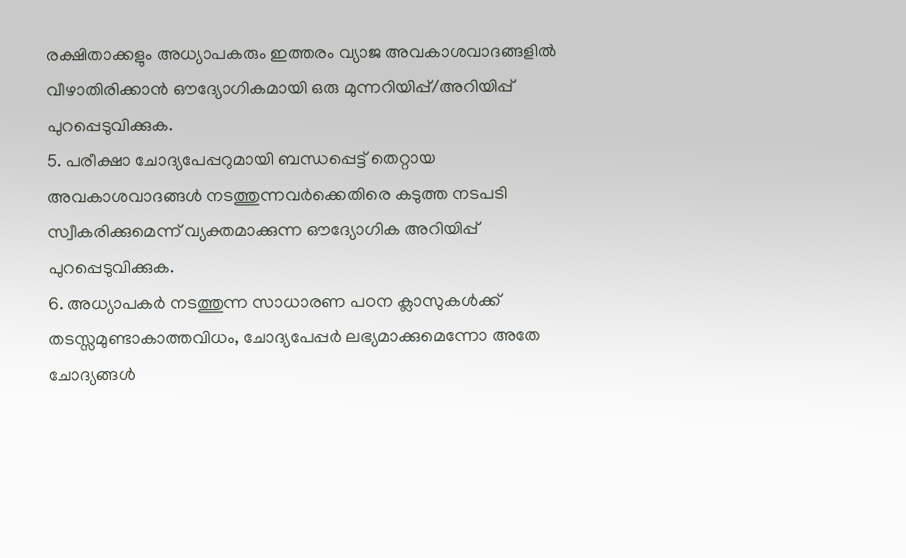രക്ഷിതാക്കളും അധ്യാപകരും ഇത്തരം വ്യാജ അവകാശവാദങ്ങളിൽ വീഴാതിരിക്കാൻ ഔദ്യോഗികമായി ഒരു മുന്നറിയിപ്പ്/അറിയിപ്പ് പുറപ്പെടുവിക്കുക.
5. പരീക്ഷാ ചോദ്യപേപ്പറുമായി ബന്ധപ്പെട്ട് തെറ്റായ അവകാശവാദങ്ങൾ നടത്തുന്നവർക്കെതിരെ കടുത്ത നടപടി സ്വീകരിക്കുമെന്ന് വ്യക്തമാക്കുന്ന ഔദ്യോഗിക അറിയിപ്പ് പുറപ്പെടുവിക്കുക.
6. അധ്യാപകർ നടത്തുന്ന സാധാരണ പഠന ക്ലാസുകൾക്ക് തടസ്സമുണ്ടാകാത്തവിധം, ചോദ്യപേപ്പർ ലഭ്യമാക്കുമെന്നോ അതേ ചോദ്യങ്ങൾ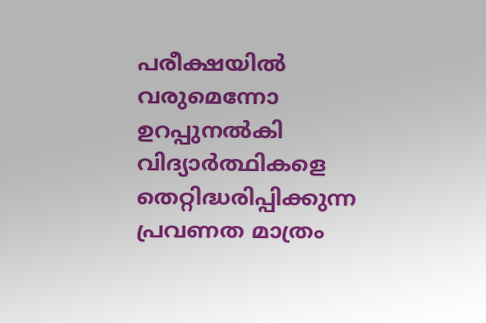പരീക്ഷയിൽ വരുമെന്നോ ഉറപ്പുനൽകി വിദ്യാർത്ഥികളെ തെറ്റിദ്ധരിപ്പിക്കുന്ന പ്രവണത മാത്രം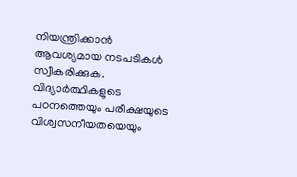നിയന്ത്രിക്കാൻ ആവശ്യമായ നടപടികൾ സ്വീകരിക്കുക.
വിദ്യാർത്ഥികളുടെ പഠനത്തെയും പരീക്ഷയുടെ വിശ്വസനീയതയെയും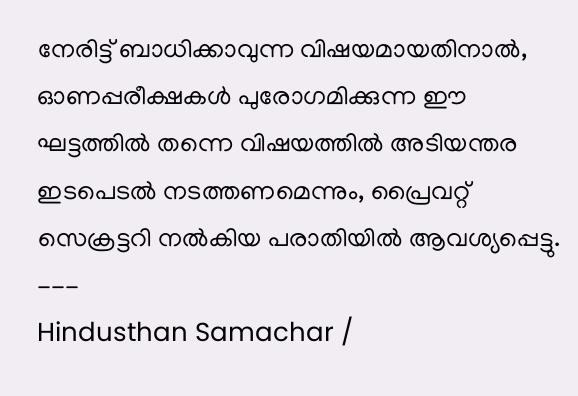നേരിട്ട് ബാധിക്കാവുന്ന വിഷയമായതിനാൽ, ഓണപ്പരീക്ഷകൾ പുരോഗമിക്കുന്ന ഈ ഘട്ടത്തിൽ തന്നെ വിഷയത്തിൽ അടിയന്തര ഇടപെടൽ നടത്തണമെന്നും, പ്രൈവറ്റ് സെക്രട്ടറി നൽകിയ പരാതിയിൽ ആവശ്യപ്പെട്ടു.
---
Hindusthan Samachar /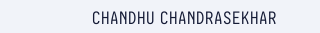CHANDHU CHANDRASEKHAR